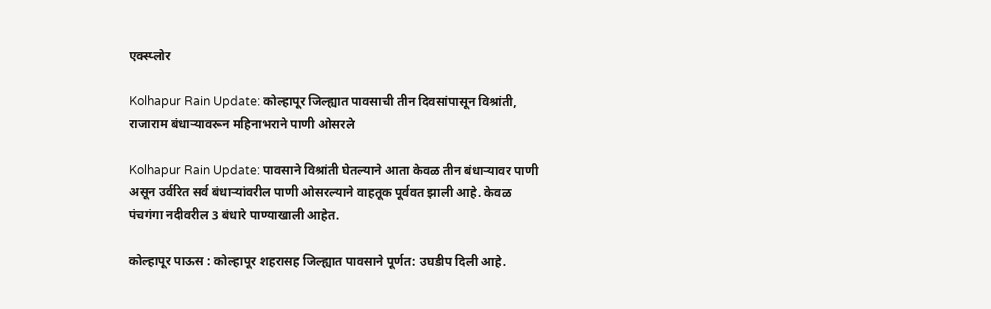एक्स्प्लोर

Kolhapur Rain Update: कोल्हापूर जिल्ह्यात पावसाची तीन दिवसांपासून विश्रांती, राजाराम बंधाऱ्यावरून महिनाभराने पाणी ओसरले

Kolhapur Rain Update: पावसाने विश्रांती घेतल्याने आता केवळ तीन बंधाऱ्यावर पाणी असून उर्वरित सर्व बंधाऱ्यांवरील पाणी ओसरल्याने वाहतूक पूर्ववत झाली आहे. केवळ पंचगंगा नदीवरील 3 बंधारे पाण्याखाली आहेत.

कोल्हापूर पाऊस : कोल्हापूर शहरासह जिल्ह्यात पावसाने पूर्णत: उघडीप दिली आहे.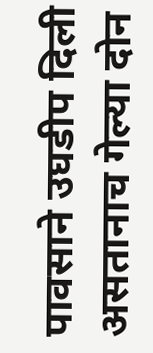पावसाने उघडीप दिली असतानाच गेल्या दोन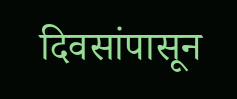दिवसांपासून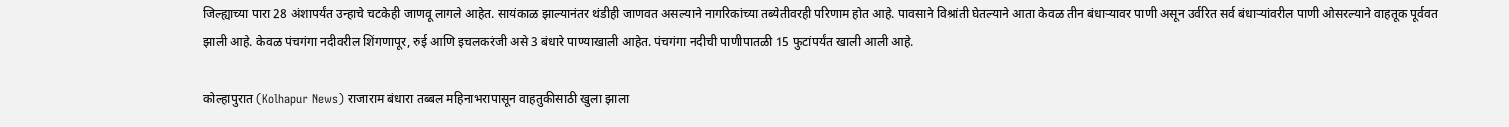जिल्ह्याच्या पारा 28 अंशापर्यंत उन्हाचे चटकेही जाणवू लागले आहेत. सायंकाळ झाल्यानंतर थंडीही जाणवत असल्याने नागरिकांच्या तब्येतीवरही परिणाम होत आहे. पावसाने विश्रांती घेतल्याने आता केवळ तीन बंधाऱ्यावर पाणी असून उर्वरित सर्व बंधाऱ्यांवरील पाणी ओसरल्याने वाहतूक पूर्ववत झाली आहे. केवळ पंचगंगा नदीवरील शिंगणापूर, रुई आणि इचलकरंजी असे 3 बंधारे पाण्याखाली आहेत. पंचगंगा नदीची पाणीपातळी 15 फुटांपर्यंत खाली आली आहे.

कोल्हापुरात (Kolhapur News) राजाराम बंधारा तब्बल महिनाभरापासून वाहतुकीसाठी खुला झाला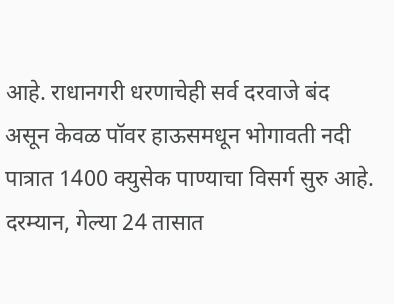आहे. राधानगरी धरणाचेही सर्व दरवाजे बंद असून केवळ पॉवर हाऊसमधून भोगावती नदी पात्रात 1400 क्युसेक पाण्याचा विसर्ग सुरु आहे. दरम्यान, गेल्या 24 तासात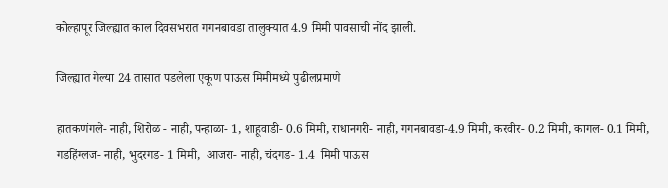कोल्हापूर जिल्ह्यात काल दिवसभरात गगनबावडा तालुक्यात 4.9 मिमी पावसाची नोंद झाली.

जिल्ह्यात गेल्या 24 तासात पडलेला एकूण पाऊस मिमीमध्ये पुढीलप्रमाणे

हातकणंगले- नाही, शिरोळ - नाही, पन्हाळा- 1, शाहूवाडी- 0.6 मिमी, राधानगरी- नाही, गगनबावडा-4.9 मिमी, करवीर- 0.2 मिमी, कागल- 0.1 मिमी, गडहिंग्लज- नाही, भुदरगड- 1 मिमी,  आजरा- नाही, चंदगड- 1.4  मिमी पाऊस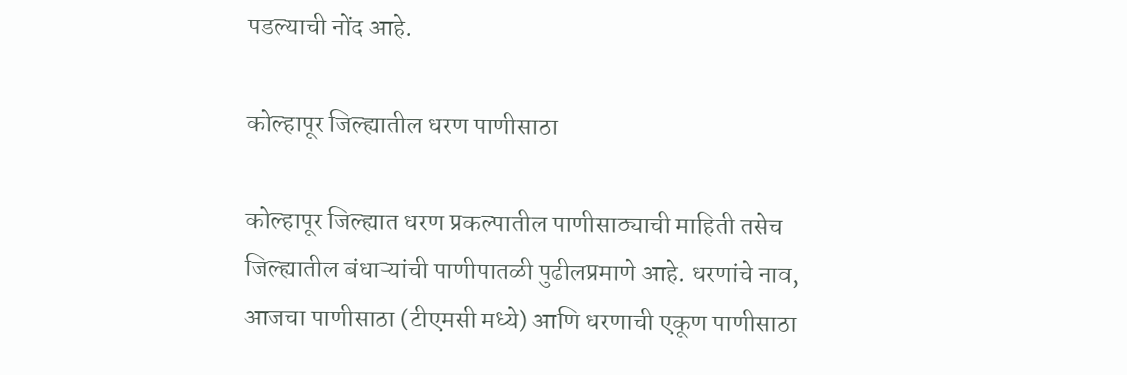पडल्याची नोंद आहे.

कोल्हापूर जिल्ह्यातील धरण पाणीसाठा

कोल्हापूर जिल्ह्यात धरण प्रकल्पातील पाणीसाठ्याची माहिती तसेच जिल्ह्यातील बंधाऱ्यांची पाणीपातळी पुढीलप्रमाणे आहे. धरणांचे नाव, आजचा पाणीसाठा (टीएमसी मध्ये) आणि धरणाची एकूण पाणीसाठा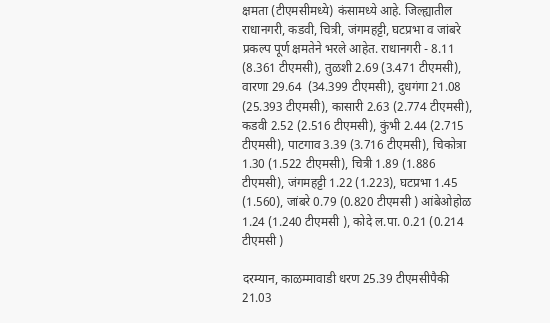क्षमता (टीएमसीमध्ये) कंसामध्ये आहे. जिल्ह्यातील राधानगरी, कडवी, चित्री, जंगमहट्टी, घटप्रभा व जांबरे प्रकल्प पूर्ण क्षमतेने भरले आहेत. राधानगरी - 8.11 (8.361 टीएमसी), तुळशी 2.69 (3.471 टीएमसी), वारणा 29.64  (34.399 टीएमसी), दुधगंगा 21.08 (25.393 टीएमसी), कासारी 2.63 (2.774 टीएमसी), कडवी 2.52 (2.516 टीएमसी), कुंभी 2.44 (2.715 टीएमसी), पाटगाव 3.39 (3.716 टीएमसी), चिकोत्रा 1.30 (1.522 टीएमसी), चित्री 1.89 (1.886 टीएमसी), जंगमहट्टी 1.22 (1.223), घटप्रभा 1.45 (1.560), जांबरे 0.79 (0.820 टीएमसी ) आंबेओहोळ  1.24 (1.240 टीएमसी ), कोदे ल.पा. 0.21 (0.214 टीएमसी )

दरम्यान, काळम्मावाडी धरण 25.39 टीएमसीपैकी 21.03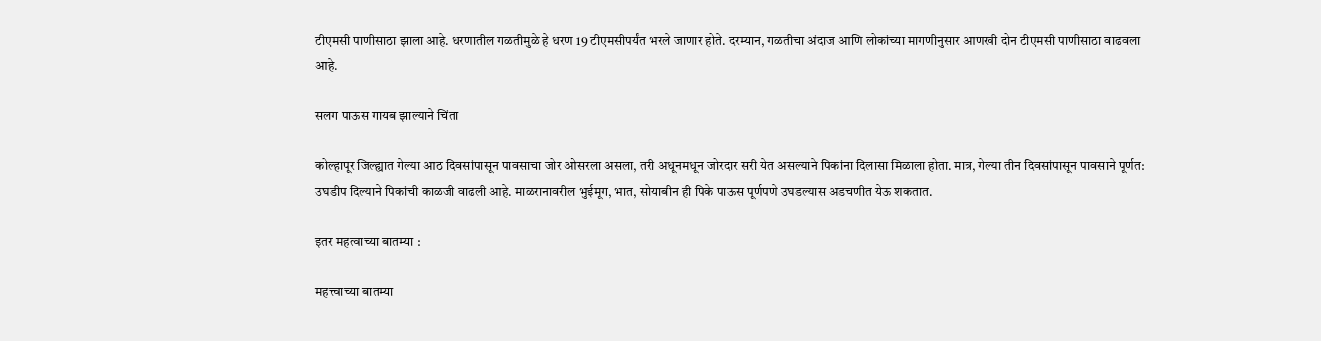टीएमसी पाणीसाठा झाला आहे. धरणातील गळतीमुळे हे धरण 19 टीएमसीपर्यंत भरले जाणार होते. दरम्यान, गळतीचा अंदाज आणि लोकांच्या मागणीनुसार आणखी दोन टीएमसी पाणीसाठा वाढवला आहे.

सलग पाऊस गायब झाल्याने चिंता

कोल्हापूर जिल्ह्यात गेल्या आठ दिवसांपासून पावसाचा जोर ओसरला असला, तरी अधूनमधून जोरदार सरी येत असल्याने पिकांना दिलासा मिळाला होता. मात्र, गेल्या तीन दिवसांपासून पावसाने पूर्णत: उघडीप दिल्याने पिकांची काळजी वाढली आहे. माळरानावरील भुईमूग, भात, सोयाबीन ही पिके पाऊस पूर्णपणे उघडल्यास अडचणीत येऊ शकतात.

इतर महत्वाच्या बातम्या :

महत्त्वाच्या बातम्या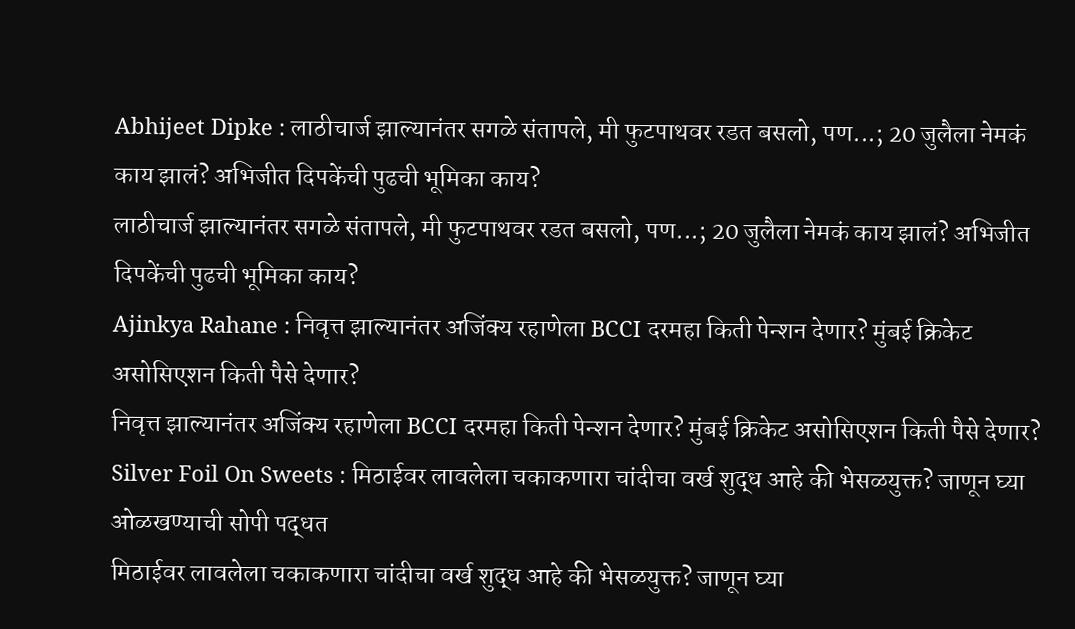Abhijeet Dipke : लाठीचार्ज झाल्यानंतर सगळे संतापले, मी फुटपाथवर रडत बसलो, पण...; 20 जुलैला नेमकं काय झालं? अभिजीत दिपकेंची पुढची भूमिका काय?
लाठीचार्ज झाल्यानंतर सगळे संतापले, मी फुटपाथवर रडत बसलो, पण...; 20 जुलैला नेमकं काय झालं? अभिजीत दिपकेंची पुढची भूमिका काय?
Ajinkya Rahane : निवृत्त झाल्यानंतर अजिंक्य रहाणेला BCCI दरमहा किती पेन्शन देणार? मुंबई क्रिकेट असोसिएशन किती पैसे देणार?
निवृत्त झाल्यानंतर अजिंक्य रहाणेला BCCI दरमहा किती पेन्शन देणार? मुंबई क्रिकेट असोसिएशन किती पैसे देणार?
Silver Foil On Sweets : मिठाईवर लावलेला चकाकणारा चांदीचा वर्ख शुद्ध आहे की भेसळयुक्त? जाणून घ्या ओळखण्याची सोपी पद्धत
मिठाईवर लावलेला चकाकणारा चांदीचा वर्ख शुद्ध आहे की भेसळयुक्त? जाणून घ्या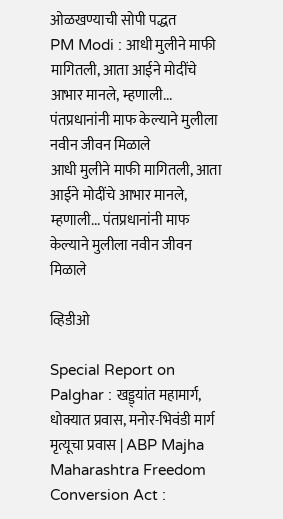ओळखण्याची सोपी पद्धत
PM Modi : आधी मुलीने माफी मागितली, आता आईने मोदींचे आभार मानले, म्हणाली... पंतप्रधानांनी माफ केल्याने मुलीला नवीन जीवन मिळाले
आधी मुलीने माफी मागितली, आता आईने मोदींचे आभार मानले, म्हणाली... पंतप्रधानांनी माफ केल्याने मुलीला नवीन जीवन मिळाले

व्हिडीओ

Special Report on Palghar : खड्ड्यांत महामार्ग, धोक्यात प्रवास, मनोर-भिवंडी मार्ग मृत्यूचा प्रवास | ABP Majha
Maharashtra Freedom Conversion Act :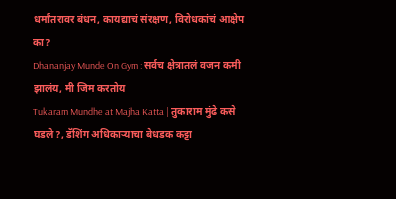धर्मांतरावर बंधन, कायद्याचं संरक्षण, विरोधकांचं आक्षेप का?
Dhananjay Munde On Gym : सर्वच क्षेत्रातलं वजन कमी झालंय, मी जिम करतोय
Tukaram Mundhe at Majha Katta | तुकाराम मुंढे कसे घडले?, डॅशिंग अधिकाऱ्याचा बेधडक कट्टा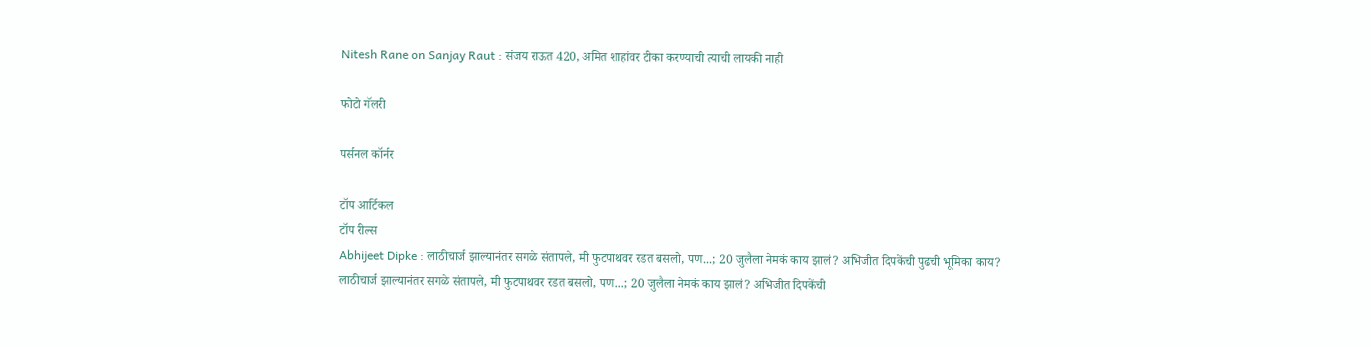Nitesh Rane on Sanjay Raut : संजय राऊत 420, अमित शाहांवर टीका करण्याची त्याची लायकी नाही

फोटो गॅलरी

पर्सनल कॉर्नर

टॉप आर्टिकल
टॉप रील्स
Abhijeet Dipke : लाठीचार्ज झाल्यानंतर सगळे संतापले, मी फुटपाथवर रडत बसलो, पण...; 20 जुलैला नेमकं काय झालं? अभिजीत दिपकेंची पुढची भूमिका काय?
लाठीचार्ज झाल्यानंतर सगळे संतापले, मी फुटपाथवर रडत बसलो, पण...; 20 जुलैला नेमकं काय झालं? अभिजीत दिपकेंची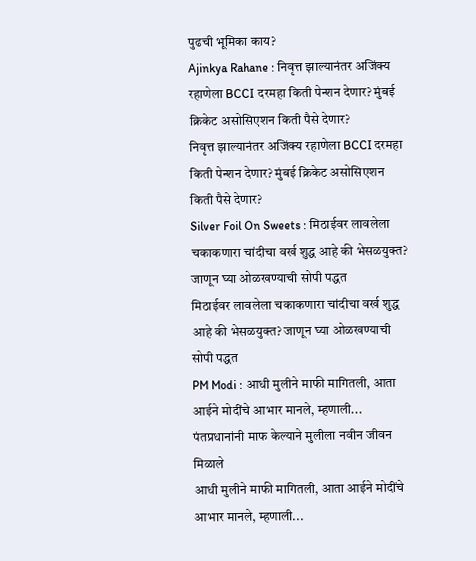पुढची भूमिका काय?
Ajinkya Rahane : निवृत्त झाल्यानंतर अजिंक्य रहाणेला BCCI दरमहा किती पेन्शन देणार? मुंबई क्रिकेट असोसिएशन किती पैसे देणार?
निवृत्त झाल्यानंतर अजिंक्य रहाणेला BCCI दरमहा किती पेन्शन देणार? मुंबई क्रिकेट असोसिएशन किती पैसे देणार?
Silver Foil On Sweets : मिठाईवर लावलेला चकाकणारा चांदीचा वर्ख शुद्ध आहे की भेसळयुक्त? जाणून घ्या ओळखण्याची सोपी पद्धत
मिठाईवर लावलेला चकाकणारा चांदीचा वर्ख शुद्ध आहे की भेसळयुक्त? जाणून घ्या ओळखण्याची सोपी पद्धत
PM Modi : आधी मुलीने माफी मागितली, आता आईने मोदींचे आभार मानले, म्हणाली... पंतप्रधानांनी माफ केल्याने मुलीला नवीन जीवन मिळाले
आधी मुलीने माफी मागितली, आता आईने मोदींचे आभार मानले, म्हणाली...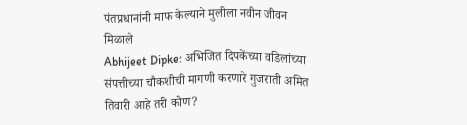पंतप्रधानांनी माफ केल्याने मुलीला नवीन जीवन मिळाले
Abhijeet Dipke: अभिजित दिपकेंच्या वडिलांच्या संपत्तीच्या चौकशीची मागणी करणारे गुजराती अमित तिवारी आहे तरी कोण?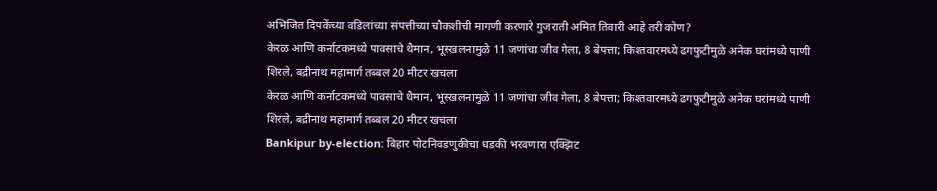अभिजित दिपकेंच्या वडिलांच्या संपत्तीच्या चौकशीची मागणी करणारे गुजराती अमित तिवारी आहे तरी कोण?
केरळ आणि कर्नाटकमध्ये पावसाचे थैमान, भूस्खलनामुळे 11 जणांचा जीव गेला, 8 बेपत्ता; किश्तवारमध्ये ढगफुटीमुळे अनेक घरांमध्ये पाणी शिरले, बद्रीनाथ महामार्ग तब्बल 20 मीटर खचला
केरळ आणि कर्नाटकमध्ये पावसाचे थैमान, भूस्खलनामुळे 11 जणांचा जीव गेला, 8 बेपत्ता; किश्तवारमध्ये ढगफुटीमुळे अनेक घरांमध्ये पाणी शिरले, बद्रीनाथ महामार्ग तब्बल 20 मीटर खचला
Bankipur by-election: बिहार पोटनिवडणुकीचा धडकी भरवणारा एक्झिट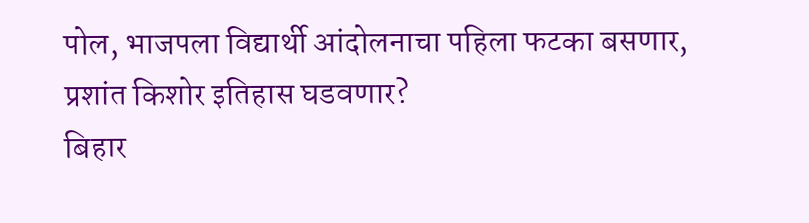पोल, भाजपला विद्यार्थी आंदोलनाचा पहिला फटका बसणार, प्रशांत किशोर इतिहास घडवणार?
बिहार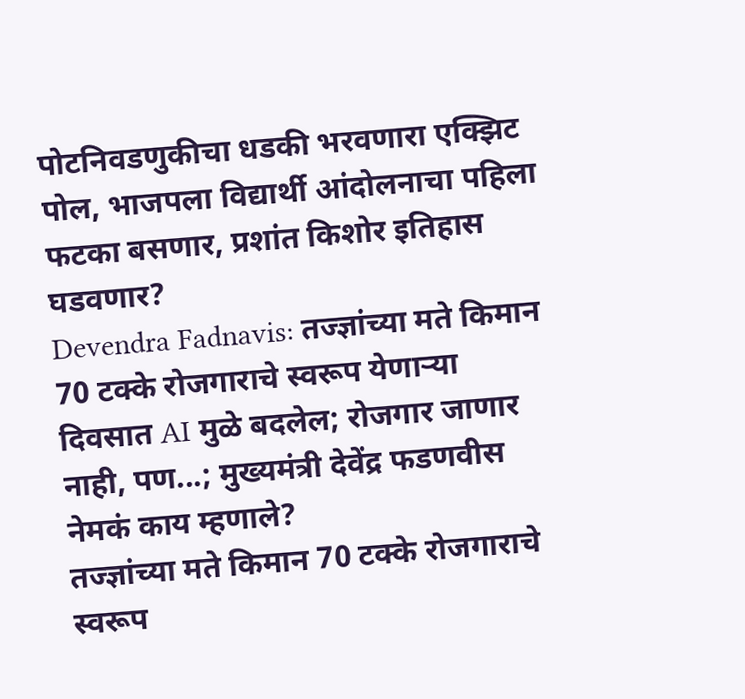पोटनिवडणुकीचा धडकी भरवणारा एक्झिट पोल, भाजपला विद्यार्थी आंदोलनाचा पहिला फटका बसणार, प्रशांत किशोर इतिहास घडवणार?
Devendra Fadnavis: तज्ज्ञांच्या मते किमान 70 टक्के रोजगाराचे स्वरूप येणाऱ्या दिवसात AI मुळे बदलेल; रोजगार जाणार नाही, पण...; मुख्यमंत्री देवेंद्र फडणवीस नेमकं काय म्हणाले?
तज्ज्ञांच्या मते किमान 70 टक्के रोजगाराचे स्वरूप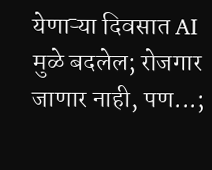येणाऱ्या दिवसात AI मुळे बदलेल; रोजगार जाणार नाही, पण...;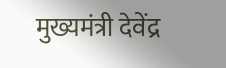मुख्यमंत्री देवेंद्र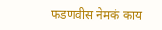फडणवीस नेमकं काय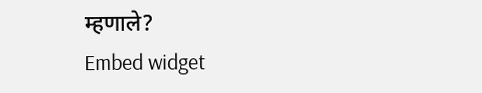म्हणाले?
Embed widget